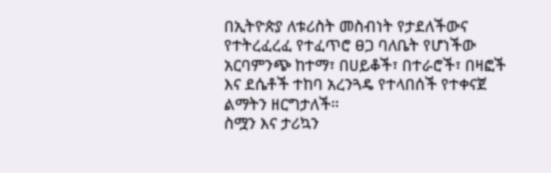በኢትዮጵያ ለቱሪስት መስብነት የታደለችውና የተትረፈረፈ የተፈጥሮ ፀጋ ባለቤት የሆነችው አርባምንጭ ከተማ፣ በሀይቆች፣ በተራሮች፣ በዛፎች እና ደሴቶች ተከባ አረንጓዴ የተላበሰች የተቀናጀ ልማትን ዘርግታለች።
ስሟን እና ታሪኳን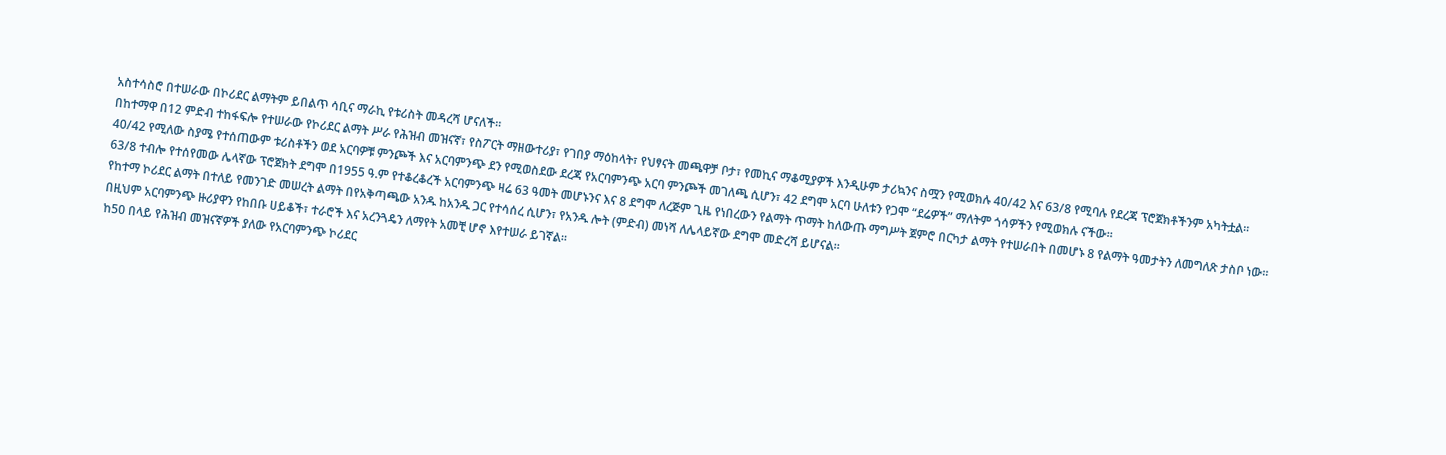አስተሳስሮ በተሠራው በኮሪደር ልማትም ይበልጥ ሳቢና ማራኪ የቱሪስት መዳረሻ ሆናለች።
በከተማዋ በ12 ምድብ ተከፋፍሎ የተሠራው የኮሪደር ልማት ሥራ የሕዝብ መዝናኛ፣ የስፖርት ማዘውተሪያ፣ የገበያ ማዕከላት፣ የህፃናት መጫዋቻ ቦታ፣ የመኪና ማቆሚያዎች እንዲሁም ታሪኳንና ስሟን የሚወክሉ 40/42 እና 63/8 የሚባሉ የደረጃ ፕሮጀክቶችንም አካትቷል።
40/42 የሚለው ስያሜ የተሰጠውም ቱሪስቶችን ወደ አርባዎቹ ምንጮች እና አርባምንጭ ደን የሚወስደው ደረጃ የአርባምንጭ አርባ ምንጮች መገለጫ ሲሆን፣ 42 ደግሞ አርባ ሁለቱን የጋሞ “ደሬዎች” ማለትም ጎሳዎችን የሚወክሉ ናችው።
63/8 ተብሎ የተሰየመው ሌላኛው ፕሮጀክት ደግሞ በ1955 ዓ.ም የተቆረቆረች አርባምንጭ ዛሬ 63 ዓመት መሆኑንና እና 8 ደግሞ ለረጅም ጊዜ የነበረውን የልማት ጥማት ከለውጡ ማግሥት ጀምሮ በርካታ ልማት የተሠራበት በመሆኑ 8 የልማት ዓመታትን ለመግለጽ ታስቦ ነው።
የከተማ ኮሪደር ልማት በተለይ የመንገድ መሠረት ልማት በየአቅጣጫው አንዱ ከአንዱ ጋር የተሳሰረ ሲሆን፣ የአንዱ ሎት (ምድብ) መነሻ ለሌላይኛው ደግሞ መድረሻ ይሆናል።
በዚህም አርባምንጭ ዙሪያዋን የከበቡ ሀይቆች፣ ተራሮች እና አረንጓዴን ለማየት አመቺ ሆኖ እየተሠራ ይገኛል።
ከ50 በላይ የሕዝብ መዝናኛዎች ያለው የአርባምንጭ ኮሪደር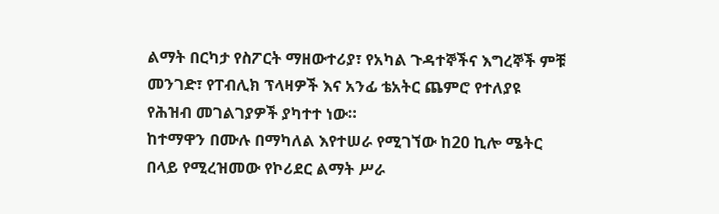ልማት በርካታ የስፖርት ማዘውተሪያ፣ የአካል ጉዳተኞችና እግረኞች ምቹ መንገድ፣ የፐብሊክ ፕላዛዎች እና አንፊ ቴአትር ጨምሮ የተለያዩ የሕዝብ መገልገያዎች ያካተተ ነው።
ከተማዋን በሙሉ በማካለል እየተሠራ የሚገኘው ከ20 ኪሎ ሜትር በላይ የሚረዝመው የኮሪደር ልማት ሥራ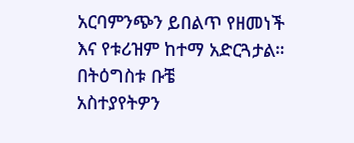አርባምንጭን ይበልጥ የዘመነች እና የቱሪዝም ከተማ አድርጓታል።
በትዕግስቱ ቡቼ
አስተያየትዎን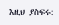እዚህ ያስፍሩ: